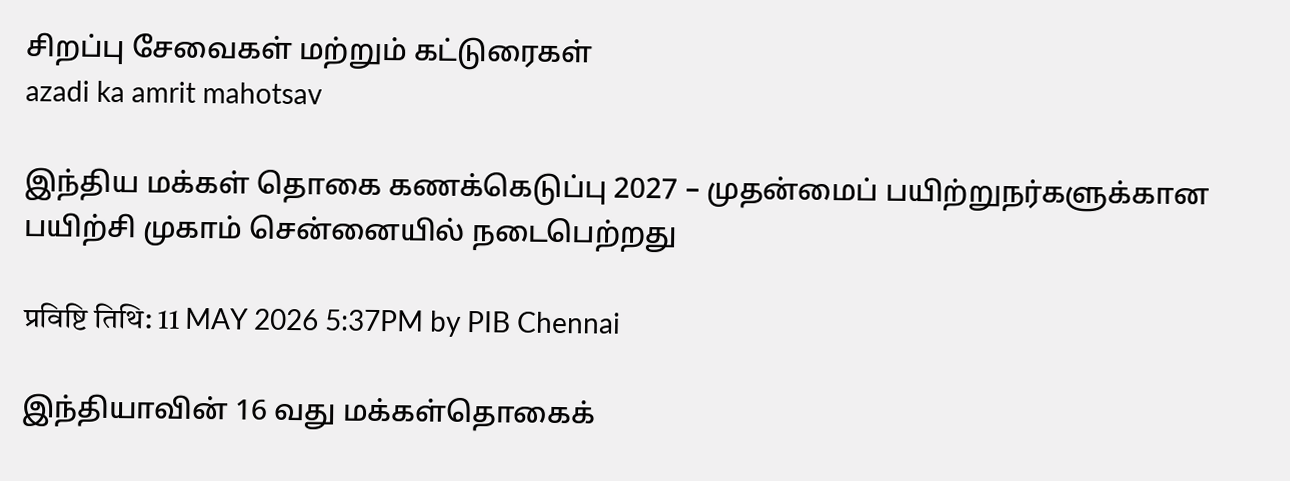சிறப்பு சேவைகள் மற்றும் கட்டுரைகள்
azadi ka amrit mahotsav

இந்திய மக்கள் தொகை கணக்கெடுப்பு 2027 – முதன்மைப் பயிற்றுநர்களுக்கான பயிற்சி முகாம் சென்னையில் நடைபெற்றது

प्रविष्टि तिथि: 11 MAY 2026 5:37PM by PIB Chennai

இந்தியாவின் 16 வது மக்கள்தொகைக்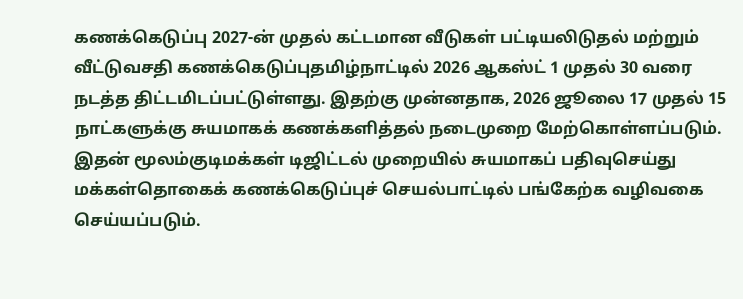கணக்கெடுப்பு 2027-ன் முதல் கட்டமான வீடுகள் பட்டியலிடுதல் மற்றும் வீட்டுவசதி கணக்கெடுப்புதமிழ்நாட்டில் 2026 ஆகஸ்ட் 1 முதல் 30 வரை நடத்த திட்டமிடப்பட்டுள்ளது. இதற்கு முன்னதாக, 2026 ஜூலை 17 முதல் 15 நாட்களுக்கு சுயமாகக் கணக்களித்தல் நடைமுறை மேற்கொள்ளப்படும். இதன் மூலம்குடிமக்கள் டிஜிட்டல் முறையில் சுயமாகப் பதிவுசெய்து மக்கள்தொகைக் கணக்கெடுப்புச் செயல்பாட்டில் பங்கேற்க வழிவகை செய்யப்படும்.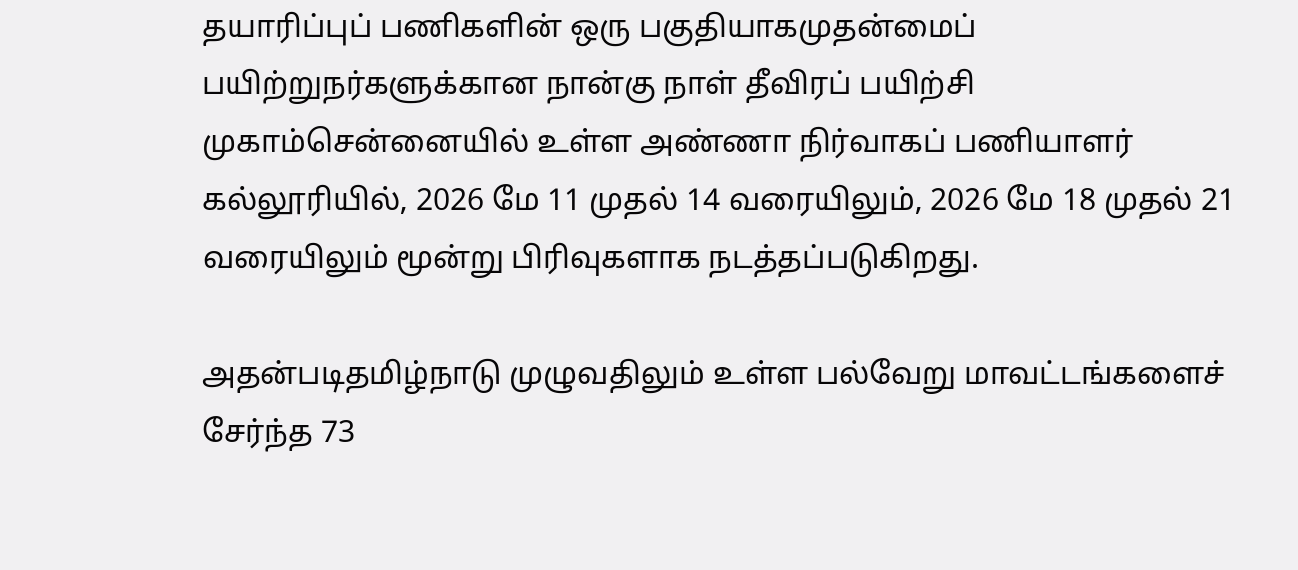தயாரிப்புப் பணிகளின் ஒரு பகுதியாகமுதன்மைப் பயிற்றுநர்களுக்கான நான்கு நாள் தீவிரப் பயிற்சி முகாம்சென்னையில் உள்ள அண்ணா நிர்வாகப் பணியாளர் கல்லூரியில், 2026 மே 11 முதல் 14 வரையிலும், 2026 மே 18 முதல் 21 வரையிலும் மூன்று பிரிவுகளாக நடத்தப்படுகிறது.

அதன்படிதமிழ்நாடு முழுவதிலும் உள்ள பல்வேறு மாவட்டங்களைச் சேர்ந்த 73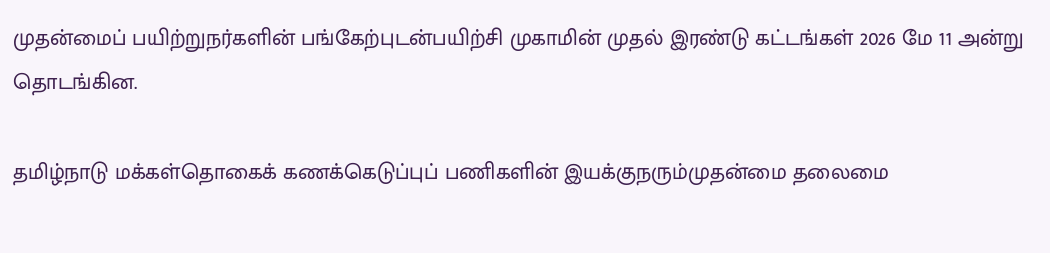முதன்மைப் பயிற்றுநர்களின் பங்கேற்புடன்பயிற்சி முகாமின் முதல் இரண்டு கட்டங்கள் 2026 மே 11 அன்று தொடங்கின.

தமிழ்நாடு மக்கள்தொகைக் கணக்கெடுப்புப் பணிகளின் இயக்குநரும்முதன்மை தலைமை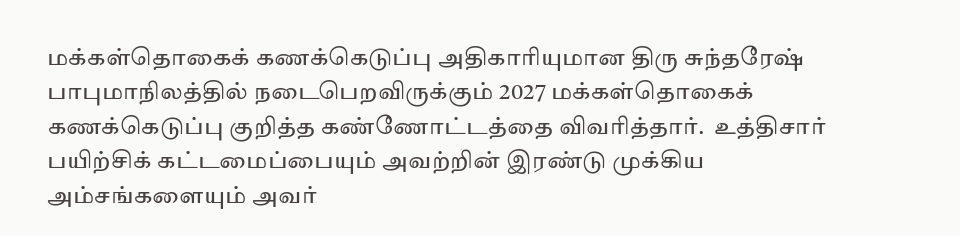மக்கள்தொகைக் கணக்கெடுப்பு அதிகாரியுமான திரு சுந்தரேஷ் பாபுமாநிலத்தில் நடைபெறவிருக்கும் 2027 மக்கள்தொகைக் கணக்கெடுப்பு குறித்த கண்ணோட்டத்தை விவரித்தார்.  உத்திசார் பயிற்சிக் கட்டமைப்பையும் அவற்றின் இரண்டு முக்கிய அம்சங்களையும் அவர்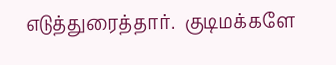எடுத்துரைத்தார்.  குடிமக்களே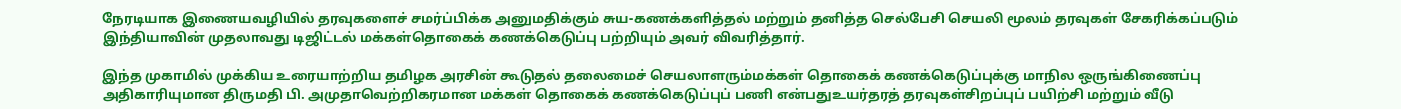நேரடியாக இணையவழியில் தரவுகளைச் சமர்ப்பிக்க அனுமதிக்கும் சுய-கணக்களித்தல் மற்றும் தனித்த செல்பேசி செயலி மூலம் தரவுகள் சேகரிக்கப்படும் இந்தியாவின் முதலாவது டிஜிட்டல் மக்கள்தொகைக் கணக்கெடுப்பு பற்றியும் அவர் விவரித்தார்.

இந்த முகாமில் முக்கிய உரையாற்றிய தமிழக அரசின் கூடுதல் தலைமைச் செயலாளரும்மக்கள் தொகைக் கணக்கெடுப்புக்கு மாநில ஒருங்கிணைப்பு அதிகாரியுமான திருமதி பி. அமுதாவெற்றிகரமான மக்கள் தொகைக் கணக்கெடுப்புப் பணி என்பதுஉயர்தரத் தரவுகள்சிறப்புப் பயிற்சி மற்றும் வீடு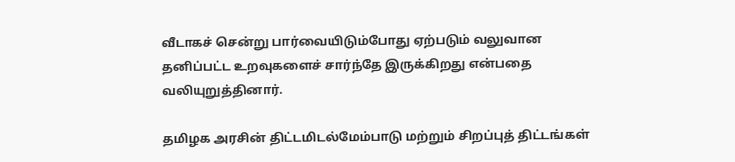வீடாகச் சென்று பார்வையிடும்போது ஏற்படும் வலுவான தனிப்பட்ட உறவுகளைச் சார்ந்தே இருக்கிறது என்பதை வலியுறுத்தினார்.

தமிழக அரசின் திட்டமிடல்மேம்பாடு மற்றும் சிறப்புத் திட்டங்கள்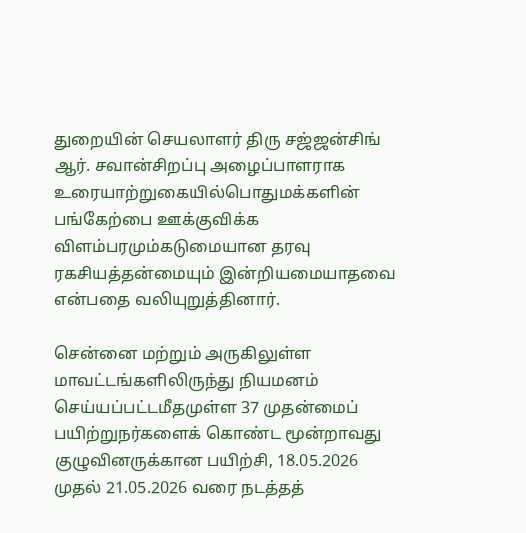துறையின் செயலாளர் திரு சஜ்ஜன்சிங் ஆர். சவான்சிறப்பு அழைப்பாளராக உரையாற்றுகையில்பொதுமக்களின் பங்கேற்பை ஊக்குவிக்க  விளம்பரமும்கடுமையான தரவு ரகசியத்தன்மையும் இன்றியமையாதவை என்பதை வலியுறுத்தினார்.

சென்னை மற்றும் அருகிலுள்ள மாவட்டங்களிலிருந்து நியமனம் செய்யப்பட்டமீதமுள்ள 37 முதன்மைப் பயிற்றுநர்களைக் கொண்ட மூன்றாவது குழுவினருக்கான பயிற்சி, 18.05.2026 முதல் 21.05.2026 வரை நடத்தத்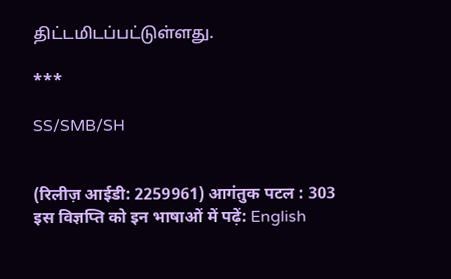திட்டமிடப்பட்டுள்ளது.

***

SS/SMB/SH


(रिलीज़ आईडी: 2259961) आगंतुक पटल : 303
इस विज्ञप्ति को इन भाषाओं में पढ़ें: English